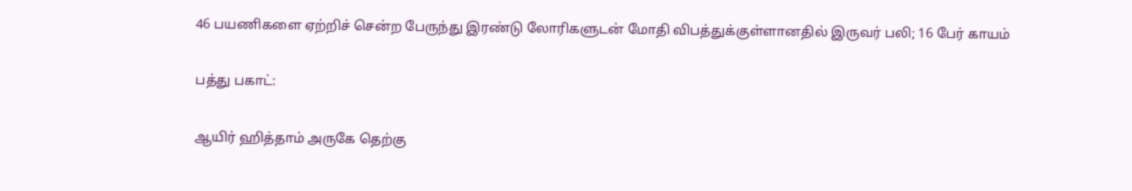46 பயணிகளை ஏற்றிச் சென்ற பேருந்து இரண்டு லோரிகளுடன் மோதி விபத்துக்குள்ளானதில் இருவர் பலி; 16 பேர் காயம்

பத்து பகாட்:

ஆயிர் ஹித்தாம் அருகே தெற்கு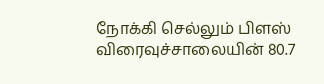நோக்கி செல்லும் பிளஸ் விரைவுச்சாலையின் 80.7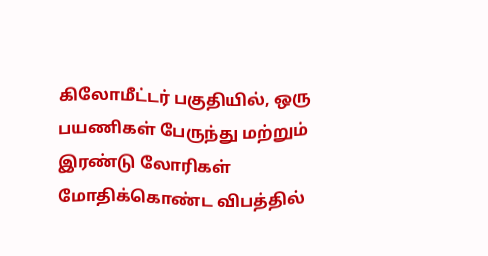கிலோமீட்டர் பகுதியில், ஒரு பயணிகள் பேருந்து மற்றும் இரண்டு லோரிகள் மோதிக்கொண்ட விபத்தில்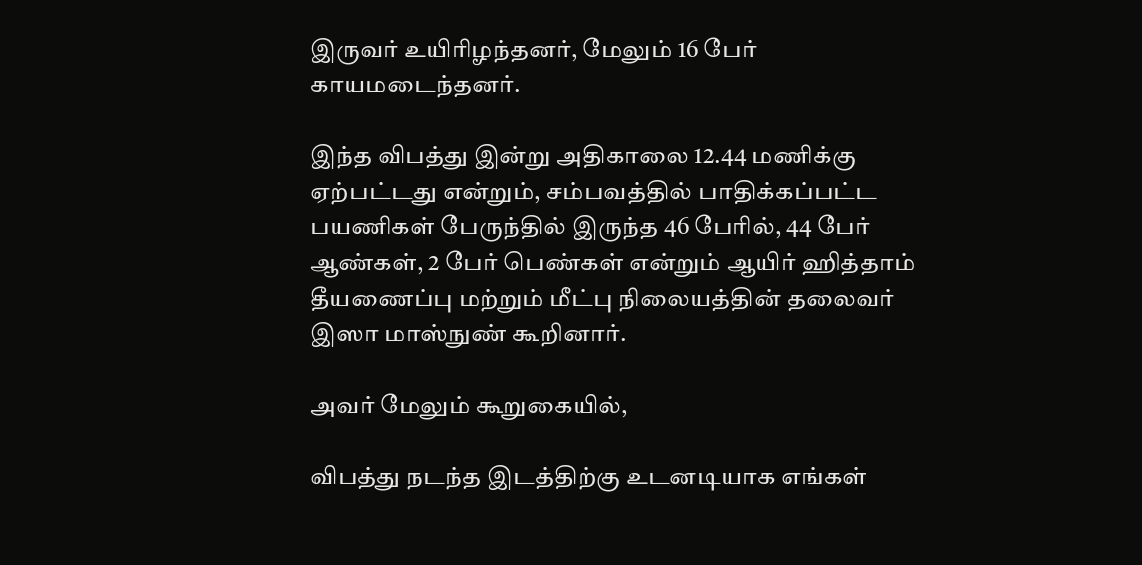இருவர் உயிரிழந்தனர், மேலும் 16 பேர் காயமடைந்தனர்.

இந்த விபத்து இன்று அதிகாலை 12.44 மணிக்கு ஏற்பட்டது என்றும், சம்பவத்தில் பாதிக்கப்பட்ட பயணிகள் பேருந்தில் இருந்த 46 பேரில், 44 பேர் ஆண்கள், 2 பேர் பெண்கள் என்றும் ஆயிர் ஹித்தாம் தீயணைப்பு மற்றும் மீட்பு நிலையத்தின் தலைவர் இஸா மாஸ்நுண் கூறினார்.

அவர் மேலும் கூறுகையில்,

விபத்து நடந்த இடத்திற்கு உடனடியாக எங்கள்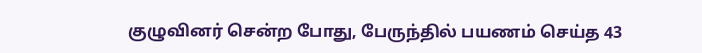குழுவினர் சென்ற போது, பேருந்தில் பயணம் செய்த 43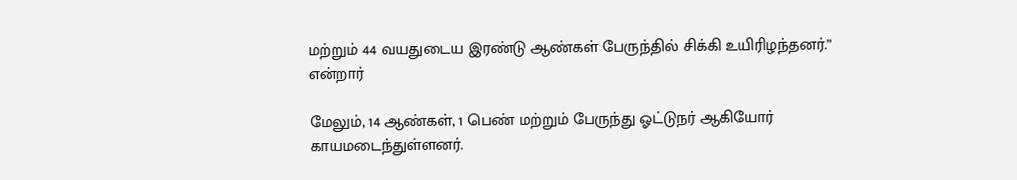மற்றும் 44 வயதுடைய இரண்டு ஆண்கள் பேருந்தில் சிக்கி உயிரிழந்தனர்.” என்றார்

மேலும், 14 ஆண்கள், 1 பெண் மற்றும் பேருந்து ஓட்டுநர் ஆகியோர் காயமடைந்துள்ளனர்.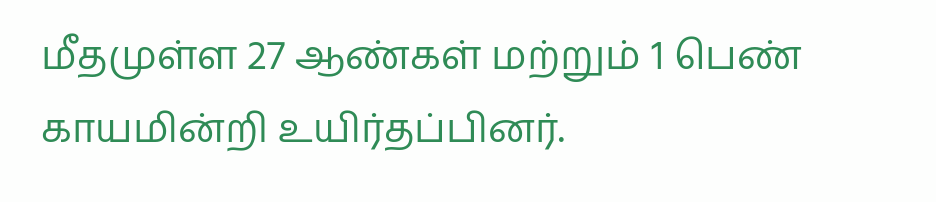மீதமுள்ள 27 ஆண்கள் மற்றும் 1 பெண் காயமின்றி உயிர்தப்பினர்.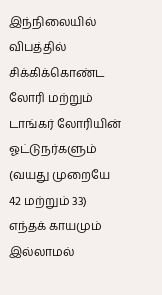இந்நிலையில் விபத்தில் சிக்கிக்கொண்ட லோரி மற்றும் டாங்கர் லோரியின் ஓட்டுநர்களும் (வயது முறையே 42 மற்றும் 33) எந்தக் காயமும் இல்லாமல்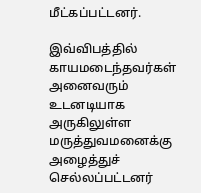மீட்கப்பட்டனர்.

இவ்விபத்தில் காயமடைந்தவர்கள் அனைவரும் உடனடியாக அருகிலுள்ள மருத்துவமனைக்கு அழைத்துச் செல்லப்பட்டனர்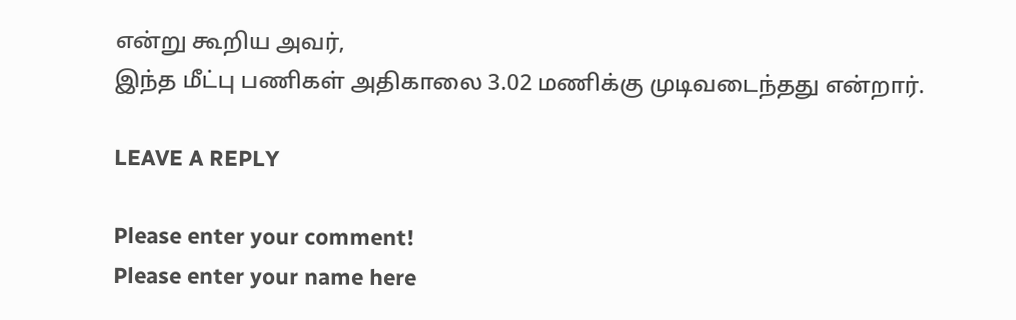என்று கூறிய அவர்,
இந்த மீட்பு பணிகள் அதிகாலை 3.02 மணிக்கு முடிவடைந்தது என்றார்.

LEAVE A REPLY

Please enter your comment!
Please enter your name here